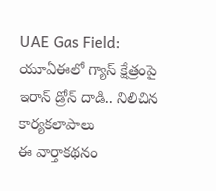UAE Gas Field: యూఏఈలో గ్యాస్ క్షేత్రంపై ఇరాన్ డ్రోన్ దాడి.. నిలిచిన కార్యకలాపాలు
ఈ వార్తాకథనం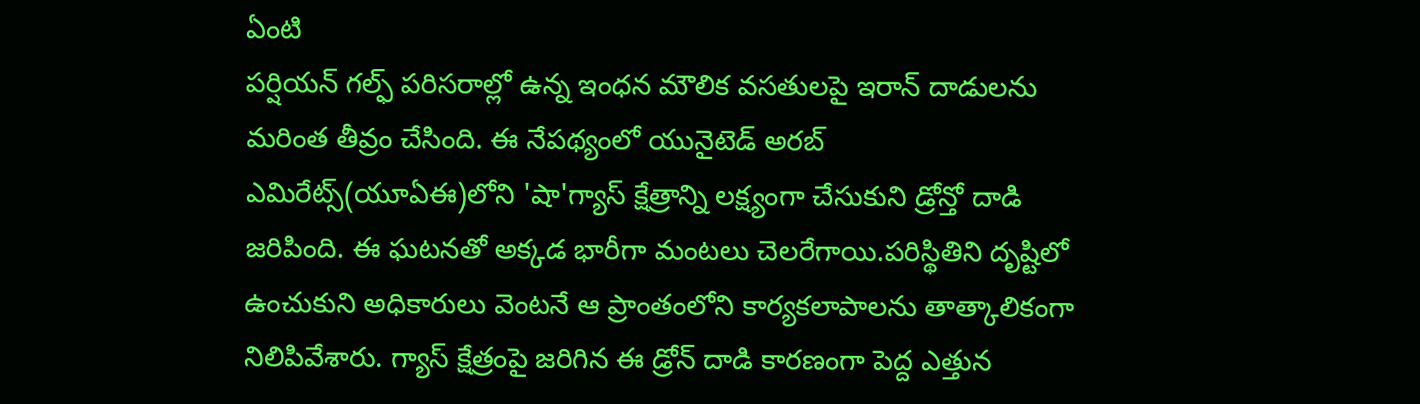ఏంటి
పర్షియన్ గల్ఫ్ పరిసరాల్లో ఉన్న ఇంధన మౌలిక వసతులపై ఇరాన్ దాడులను మరింత తీవ్రం చేసింది. ఈ నేపథ్యంలో యునైటెడ్ అరబ్ ఎమిరేట్స్(యూఏఈ)లోని 'షా'గ్యాస్ క్షేత్రాన్ని లక్ష్యంగా చేసుకుని డ్రోన్తో దాడి జరిపింది. ఈ ఘటనతో అక్కడ భారీగా మంటలు చెలరేగాయి.పరిస్థితిని దృష్టిలో ఉంచుకుని అధికారులు వెంటనే ఆ ప్రాంతంలోని కార్యకలాపాలను తాత్కాలికంగా నిలిపివేశారు. గ్యాస్ క్షేత్రంపై జరిగిన ఈ డ్రోన్ దాడి కారణంగా పెద్ద ఎత్తున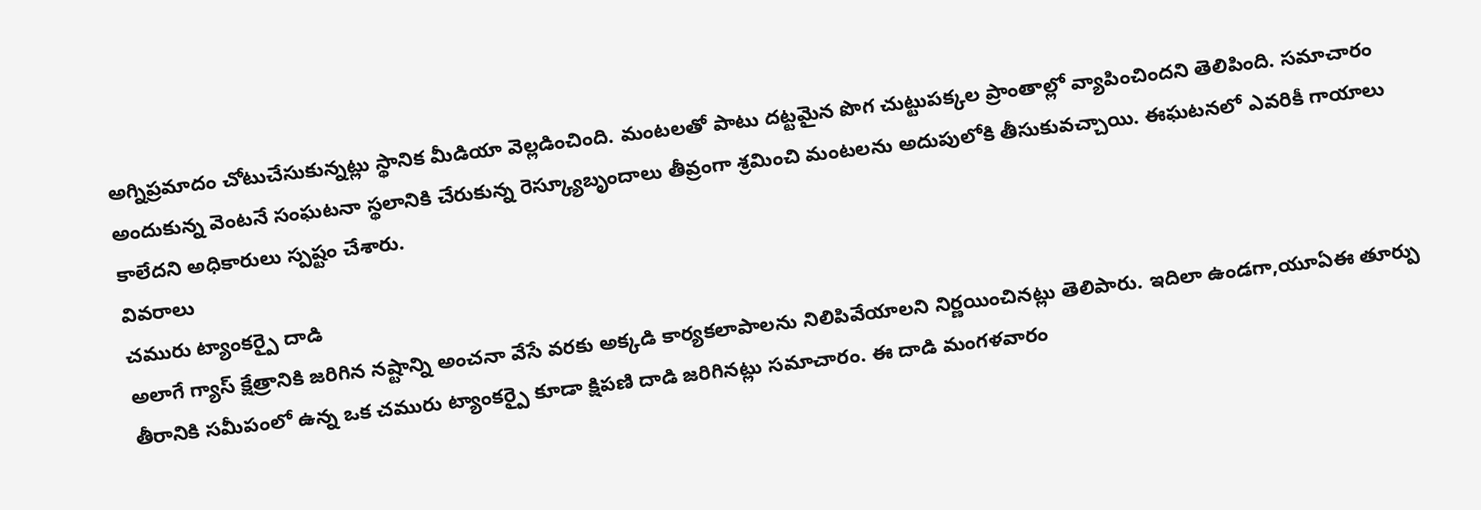అగ్నిప్రమాదం చోటుచేసుకున్నట్లు స్థానిక మీడియా వెల్లడించింది. మంటలతో పాటు దట్టమైన పొగ చుట్టుపక్కల ప్రాంతాల్లో వ్యాపించిందని తెలిపింది. సమాచారం అందుకున్న వెంటనే సంఘటనా స్థలానికి చేరుకున్న రెస్క్యూబృందాలు తీవ్రంగా శ్రమించి మంటలను అదుపులోకి తీసుకువచ్చాయి. ఈఘటనలో ఎవరికీ గాయాలు కాలేదని అధికారులు స్పష్టం చేశారు.
వివరాలు
చమురు ట్యాంకర్పై దాడి
అలాగే గ్యాస్ క్షేత్రానికి జరిగిన నష్టాన్ని అంచనా వేసే వరకు అక్కడి కార్యకలాపాలను నిలిపివేయాలని నిర్ణయించినట్లు తెలిపారు. ఇదిలా ఉండగా,యూఏఈ తూర్పు తీరానికి సమీపంలో ఉన్న ఒక చమురు ట్యాంకర్పై కూడా క్షిపణి దాడి జరిగినట్లు సమాచారం. ఈ దాడి మంగళవారం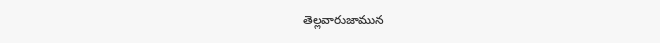తెల్లవారుజామున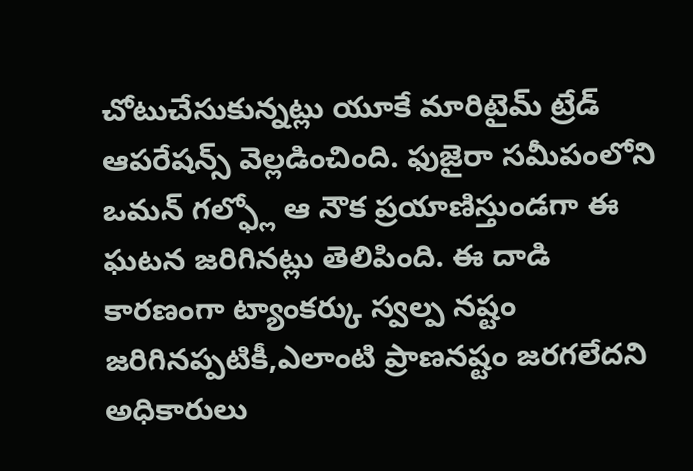చోటుచేసుకున్నట్లు యూకే మారిటైమ్ ట్రేడ్ ఆపరేషన్స్ వెల్లడించింది. ఫుజైరా సమీపంలోని ఒమన్ గల్ఫ్లో ఆ నౌక ప్రయాణిస్తుండగా ఈ ఘటన జరిగినట్లు తెలిపింది. ఈ దాడి కారణంగా ట్యాంకర్కు స్వల్ప నష్టం జరిగినప్పటికీ,ఎలాంటి ప్రాణనష్టం జరగలేదని అధికారులు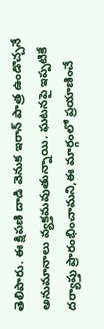తెలిపారు. ఈ క్షిపణి దాడి వెనుక ఇరాన్ పాత్ర ఉండొచ్చనే అనుమానాలు వ్యక్తమవుతున్నాయి. ఘటనపై ఇప్పటికే దర్యాప్తు ప్రారంభించామని,ఈ మార్గంలో ప్రయాణించే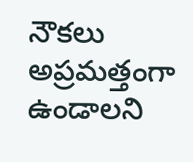నౌకలు అప్రమత్తంగా ఉండాలని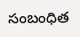సంబంధిత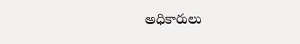అధికారులు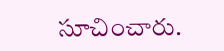సూచించారు.